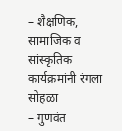– शैक्षणिक, सामाजिक व सांस्कृतिक कार्यक्रमांनी रंगला सोहळा
– गुणवंत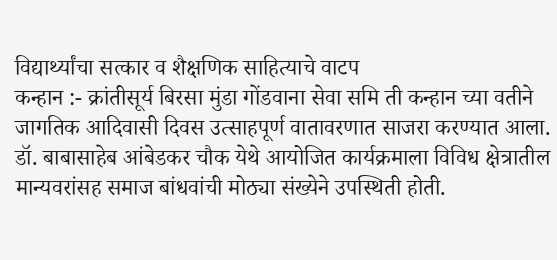विद्यार्थ्यांचा सत्कार व शैक्षणिक साहित्याचे वाटप
कन्हान :- क्रांतीसूर्य बिरसा मुंडा गोंडवाना सेवा समि ती कन्हान च्या वतीने जागतिक आदिवासी दिवस उत्साहपूर्ण वातावरणात साजरा करण्यात आला. डॉ. बाबासाहेब आंबेडकर चौक येथे आयोजित कार्यक्रमाला विविध क्षेत्रातील मान्यवरांसह समाज बांधवांची मोठ्या संख्येने उपस्थिती होती.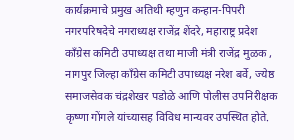कार्यक्रमाचे प्रमुख अतिथी म्हणुन कन्हान-पिपरी नगरपरिषदेचे नगराध्यक्ष राजेंद्र शेंदरे, महाराष्ट्र प्रदेश काँग्रेस कमिटी उपाध्यक्ष तथा माजी मंत्री राजेंद्र मुळक , नागपुर जिल्हा काँग्रेस कमिटी उपाध्यक्ष नरेश बर्वे, ज्येष्ठ समाजसेवक चंद्रशेखर पडोळे आणि पोलीस उपनिरीक्षक कृष्णा गोंगले यांच्यासह विविध मान्यवर उपस्थित होते.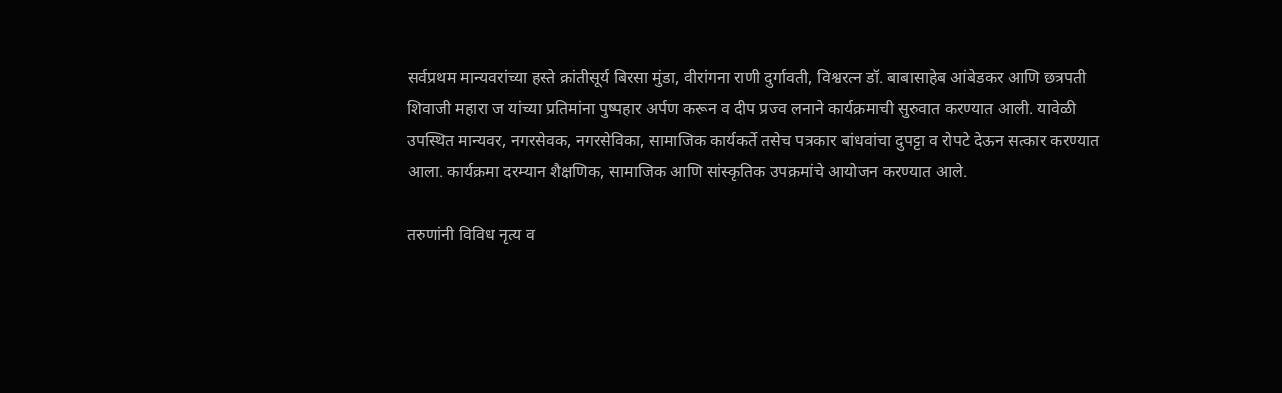सर्वप्रथम मान्यवरांच्या हस्ते क्रांतीसूर्य बिरसा मुंडा, वीरांगना राणी दुर्गावती, विश्वरत्न डॉ. बाबासाहेब आंबेडकर आणि छत्रपती शिवाजी महारा ज यांच्या प्रतिमांना पुष्पहार अर्पण करून व दीप प्रज्व लनाने कार्यक्रमाची सुरुवात करण्यात आली. यावेळी उपस्थित मान्यवर, नगरसेवक, नगरसेविका, सामाजिक कार्यकर्ते तसेच पत्रकार बांधवांचा दुपट्टा व रोपटे देऊन सत्कार करण्यात आला. कार्यक्रमा दरम्यान शैक्षणिक, सामाजिक आणि सांस्कृतिक उपक्रमांचे आयोजन करण्यात आले.

तरुणांनी विविध नृत्य व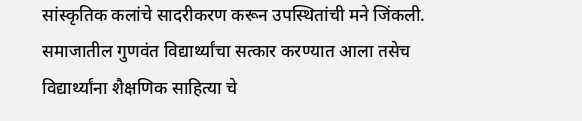सांस्कृतिक कलांचे सादरीकरण करून उपस्थितांची मने जिंकली. समाजातील गुणवंत विद्यार्थ्यांचा सत्कार करण्यात आला तसेच विद्यार्थ्यांना शैक्षणिक साहित्या चे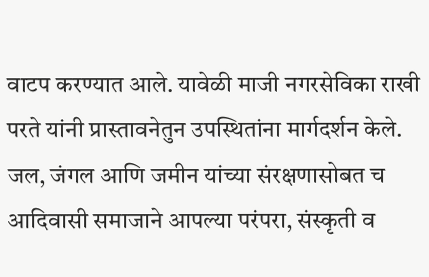वाटप करण्यात आले. यावेळी माजी नगरसेविका राखी परते यांनी प्रास्तावनेतुन उपस्थितांना मार्गदर्शन केले. जल, जंगल आणि जमीन यांच्या संरक्षणासोबत च आदिवासी समाजाने आपल्या परंपरा, संस्कृती व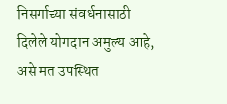निसर्गाच्या संवर्धनासाठी दिलेले योगदान अमुल्य आहे, असे मत उपस्थित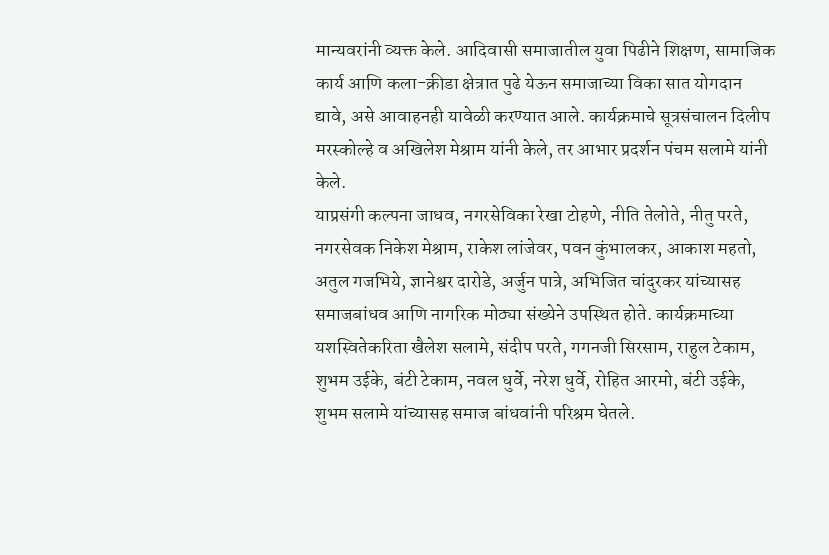मान्यवरांनी व्यक्त केले. आदिवासी समाजातील युवा पिढीने शिक्षण, सामाजिक कार्य आणि कला-क्रीडा क्षेत्रात पुढे येऊन समाजाच्या विका सात योगदान द्यावे, असे आवाहनही यावेळी करण्यात आले. कार्यक्रमाचे सूत्रसंचालन दिलीप मरस्कोल्हे व अखिलेश मेश्राम यांनी केले, तर आभार प्रदर्शन पंचम सलामे यांनी केले.
याप्रसंगी कल्पना जाधव, नगरसेविका रेखा टोहणे, नीति तेलोते, नीतु परते, नगरसेवक निकेश मेश्राम, राकेश लांजेवर, पवन कुंभालकर, आकाश महतो, अतुल गजभिये, ज्ञानेश्वर दारोडे, अर्जुन पात्रे, अभिजित चांदुरकर यांच्यासह समाजबांधव आणि नागरिक मोठ्या संख्येने उपस्थित होते. कार्यक्रमाच्या यशस्वितेकरिता खैलेश सलामे, संदीप परते, गगनजी सिरसाम, राहुल टेकाम, शुभम उईके, बंटी टेकाम, नवल धुर्वे, नरेश धुर्वे, रोहित आरमो, बंटी उईके, शुभम सलामे यांच्यासह समाज बांधवांनी परिश्रम घेतले.